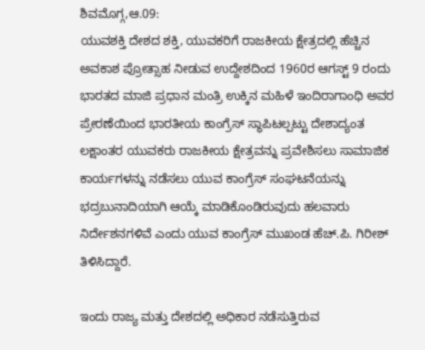ಶಿವಮೊಗ್ಗ,ಆ.09:
ಯುವಶಕ್ತಿ ದೇಶದ ಶಕ್ತಿ, ಯುವಕರಿಗೆ ರಾಜಕೀಯ ಕ್ಷೇತ್ರದಲ್ಲಿ ಹೆಚ್ಚಿನ ಅವಕಾಶ ಪ್ರೋತ್ಸಾಹ ನೀಡುವ ಉದ್ದೇಶದಿಂದ 1960ರ ಆಗಸ್ಟ್ 9 ರಂದು ಭಾರತದ ಮಾಜಿ ಪ್ರಧಾನ ಮಂತ್ರಿ ಉಕ್ಕಿನ ಮಹಿಳೆ ಇಂದಿರಾಗಾಂಧಿ ಅವರ ಪ್ರೇರಣೆಯಿಂದ ಭಾರತೀಯ ಕಾಂಗ್ರೆಸ್ ಸ್ಥಾಪಿಟಲ್ಪಟ್ಟು ದೇಶಾದ್ಯಂತ ಲಕ್ಷಾಂತರ ಯುವಕರು ರಾಜಕೀಯ ಕ್ಷೇತ್ರವನ್ನು ಪ್ರವೇಶಿಸಲು ಸಾಮಾಜಿಕ ಕಾರ್ಯಗಳನ್ನು ನಡೆಸಲು ಯುವ ಕಾಂಗ್ರೆಸ್ ಸಂಘಟನೆಯನ್ನು ಭದ್ರಬುನಾದಿಯಾಗಿ ಆಯ್ಕೆ ಮಾಡಿಕೊಂಡಿರುವುದು ಹಲವಾರು ನಿರ್ದೇಶನಗಳಿವೆ ಎಂದು ಯುವ ಕಾಂಗ್ರೆಸ್ ಮುಖಂಡ ಹೆಚ್.ಪಿ. ಗಿರೀಶ್ ತಿಳಿಸಿದ್ದಾರೆ.

ಇಂದು ರಾಜ್ಯ ಮತ್ತು ದೇಶದಲ್ಲಿ ಅಧಿಕಾರ ನಡೆಸುತ್ತಿರುವ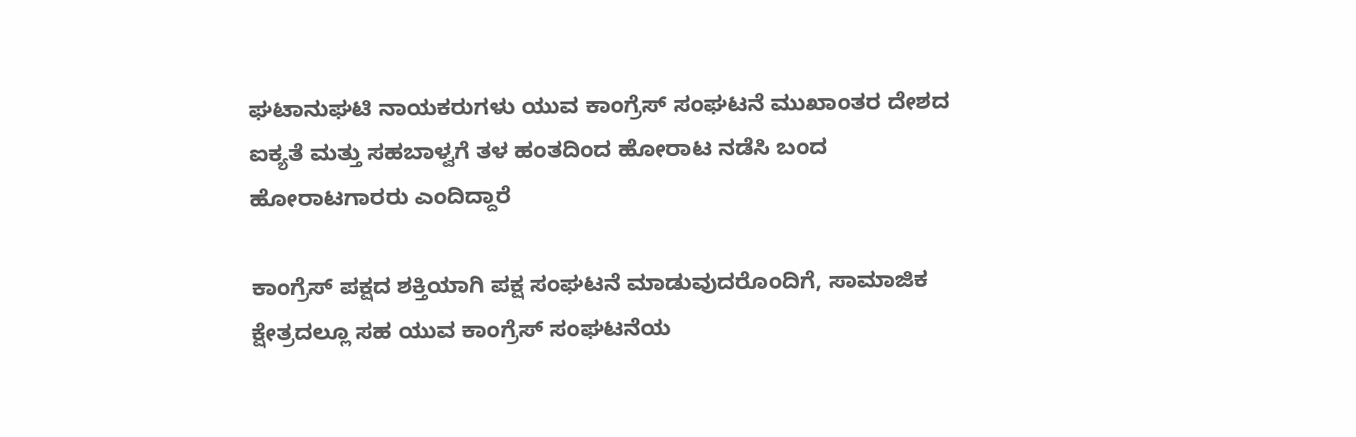ಘಟಾನುಘಟಿ ನಾಯಕರುಗಳು ಯುವ ಕಾಂಗ್ರೆಸ್ ಸಂಘಟನೆ ಮುಖಾಂತರ ದೇಶದ ಐಕ್ಯತೆ ಮತ್ತು ಸಹಬಾಳ್ವಗೆ ತಳ ಹಂತದಿಂದ ಹೋರಾಟ ನಡೆಸಿ ಬಂದ ಹೋರಾಟಗಾರರು ಎಂದಿದ್ದಾರೆ

ಕಾಂಗ್ರೆಸ್ ಪಕ್ಷದ ಶಕ್ತಿಯಾಗಿ ಪಕ್ಷ ಸಂಘಟನೆ ಮಾಡುವುದರೊಂದಿಗೆ, ಸಾಮಾಜಿಕ ಕ್ಷೇತ್ರದಲ್ಲೂ ಸಹ ಯುವ ಕಾಂಗ್ರೆಸ್ ಸಂಘಟನೆಯ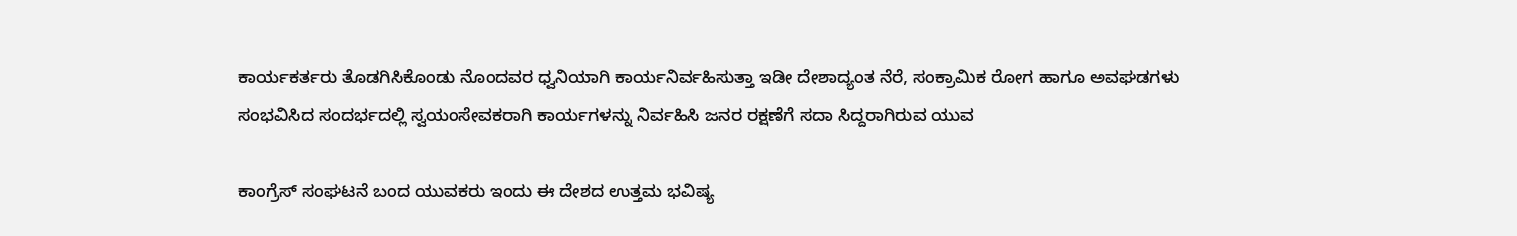ಕಾರ್ಯಕರ್ತರು ತೊಡಗಿಸಿಕೊಂಡು ನೊಂದವರ ಧ್ವನಿಯಾಗಿ ಕಾರ್ಯನಿರ್ವಹಿಸುತ್ತಾ ಇಡೀ ದೇಶಾದ್ಯಂತ ನೆರೆ, ಸಂಕ್ರಾಮಿಕ ರೋಗ ಹಾಗೂ ಅವಘಡಗಳು ಸಂಭವಿಸಿದ ಸಂದರ್ಭದಲ್ಲಿ ಸ್ವಯಂಸೇವಕರಾಗಿ ಕಾರ್ಯಗಳನ್ನು ನಿರ್ವಹಿಸಿ ಜನರ ರಕ್ಷಣೆಗೆ ಸದಾ ಸಿದ್ದರಾಗಿರುವ ಯುವ

ಕಾಂಗ್ರೆಸ್ ಸಂಘಟನೆ ಬಂದ ಯುವಕರು ಇಂದು ಈ ದೇಶದ ಉತ್ತಮ ಭವಿಷ್ಯ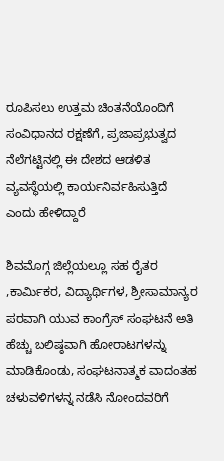ರೂಪಿಸಲು ಉತ್ತಮ ಚಿಂತನೆಯೊಂದಿಗೆ ಸಂವಿಧಾನದ ರಕ್ಷಣೆಗೆ, ಪ್ರಜಾಪ್ರಭುತ್ವದ ನೆಲೆಗಟ್ಟಿನಲ್ಲಿ ಈ ದೇಶದ ಆಡಳಿತ ವ್ಯವಸ್ಥೆಯಲ್ಲಿ ಕಾರ್ಯನಿರ್ವಹಿಸುತ್ತಿದೆ ಎಂದು ಹೇಳಿದ್ದಾರೆ

ಶಿವಮೊಗ್ಗ ಜಿಲ್ಲೆಯಲ್ಲೂ ಸಹ ರೈತರ ,ಕಾರ್ಮಿಕರ, ವಿದ್ಯಾರ್ಥಿಗಳ, ಶ್ರೀಸಾಮಾನ್ಯರ ಪರವಾಗಿ ಯುವ ಕಾಂಗ್ರೆಸ್ ಸಂಘಟನೆ ಅತಿ ಹೆಚ್ಚು ಬಲಿಷ್ಠವಾಗಿ ಹೋರಾಟಗಳನ್ನು ಮಾಡಿಕೊಂಡು, ಸಂಘಟನಾತ್ಮಕ ವಾದಂತಹ ಚಳುವಳಿಗಳನ್ನ ನಡೆಸಿ ನೋಂದವರಿಗೆ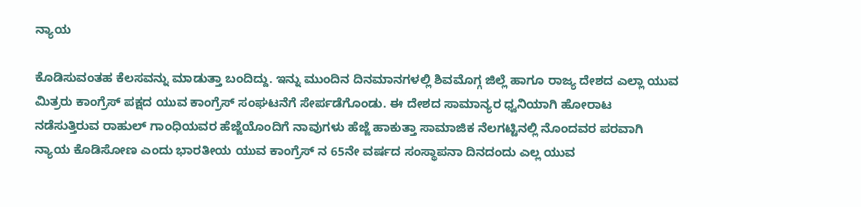ನ್ಯಾಯ

ಕೊಡಿಸುವಂತಹ ಕೆಲಸವನ್ನು ಮಾಡುತ್ತಾ ಬಂದಿದ್ದು. ಇನ್ನು ಮುಂದಿನ ದಿನಮಾನಗಳಲ್ಲಿ ಶಿವಮೊಗ್ಗ ಜಿಲ್ಲೆ ಹಾಗೂ ರಾಜ್ಯ ದೇಶದ ಎಲ್ಲಾ ಯುವ ಮಿತ್ರರು ಕಾಂಗ್ರೆಸ್ ಪಕ್ಷದ ಯುವ ಕಾಂಗ್ರೆಸ್ ಸಂಘಟನೆಗೆ ಸೇರ್ಪಡೆಗೊಂಡು. ಈ ದೇಶದ ಸಾಮಾನ್ಯರ ಧ್ವನಿಯಾಗಿ ಹೋರಾಟ ನಡೆಸುತ್ತಿರುವ ರಾಹುಲ್ ಗಾಂಧಿಯವರ ಹೆಜ್ಜೆಯೊಂದಿಗೆ ನಾವುಗಳು ಹೆಜ್ಜೆ ಹಾಕುತ್ತಾ ಸಾಮಾಜಿಕ ನೆಲಗಟ್ಟಿನಲ್ಲಿ ನೊಂದವರ ಪರವಾಗಿ ನ್ಯಾಯ ಕೊಡಿಸೋಣ ಎಂದು ಭಾರತೀಯ ಯುವ ಕಾಂಗ್ರೆಸ್ ನ 65ನೇ ವರ್ಷದ ಸಂಸ್ಥಾಪನಾ ದಿನದಂದು ಎಲ್ಲ ಯುವ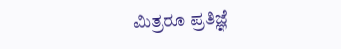ಮಿತ್ರರೂ ಪ್ರತಿಜ್ಞೆ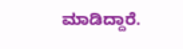ಮಾಡಿದ್ದಾರೆ.